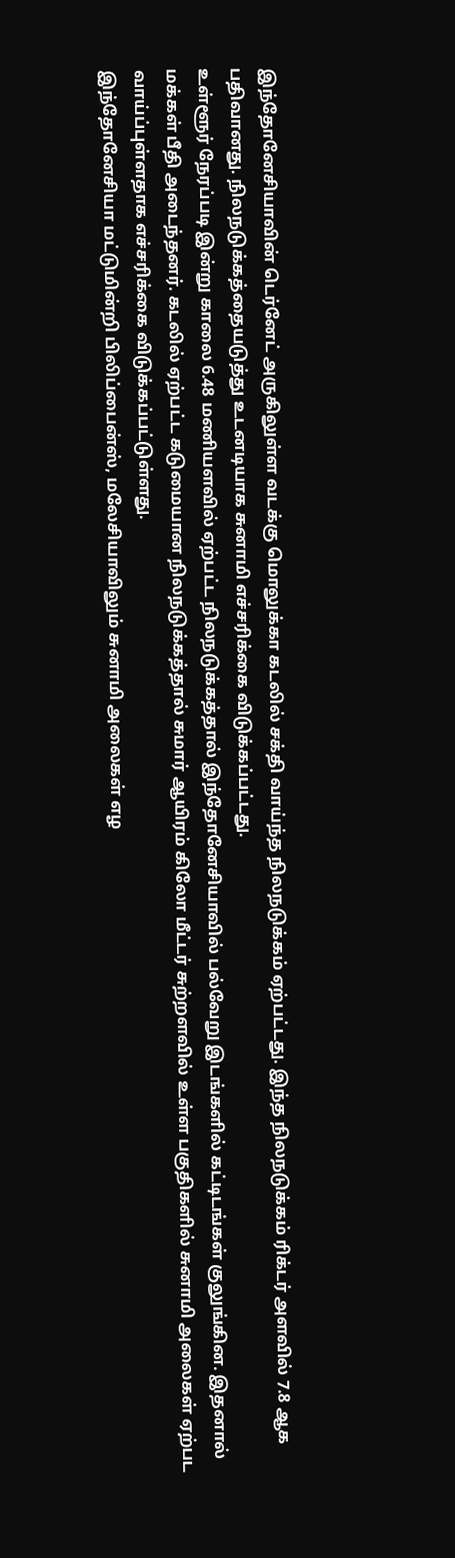இந்தோனேசியாவின் டெர்னேட் அருகிலுள்ள வடக்கு மொலுக்கா கடலில் சக்தி வாய்ந்த நிலநடுக்கம் ஏற்பட்டது. இந்த நிலநடுக்கம் ரிக்டர் அளவில் 7.8 ஆக பதிவானது. நிலநடுக்கத்தையடுத்து உடனடியாக சுனாமி எச்சரிக்கை விடுக்கப்பட்டது.
உள்ளூர் நேரப்படி இன்று காலை 6.48 மணியளவில் ஏற்பட்ட நிலநடுக்கத்தால் இந்தோனேசியாவில் பல்வேறு இடங்களில் கட்டிடங்கள் குலுங்கின. இதனால் மக்கள் பீதி அடைந்தனர். கடலில் ஏற்பட்ட கடுமையான நிலநடுக்கத்தால் சுமார் ஆயிரம் கிலோ மீட்டர் சுற்றளவில் உள்ள பகுதிகளில் சுனாமி அலைகள் ஏற்பட வாய்ப்புள்ளதாக எச்சரிக்கை விடுக்கப்பட்டுள்ளது.
இந்தோனேசியா மட்டுமின்றி பிலிப்பைன்ஸ், மலேசியாவிலும் சுனாமி அலைகள் எழ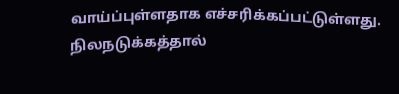வாய்ப்புள்ளதாக எச்சரிக்கப்பட்டுள்ளது. நிலநடுக்கத்தால்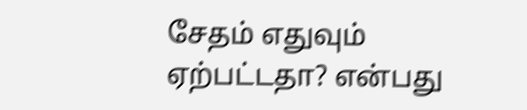சேதம் எதுவும் ஏற்பட்டதா? என்பது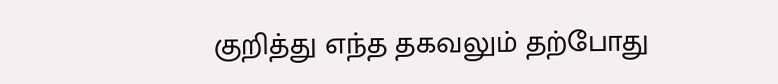குறித்து எந்த தகவலும் தற்போது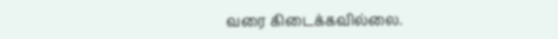வரை கிடைக்கவில்லை.